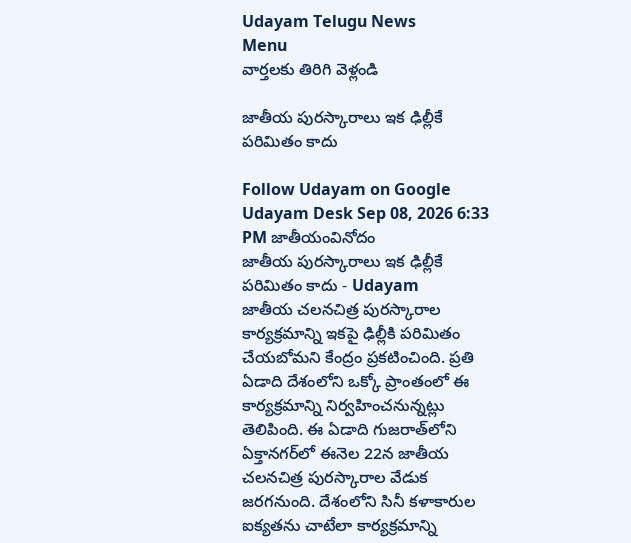Udayam Telugu News
Menu
వార్తలకు తిరిగి వెళ్లండి

జాతీయ పురస్కారాలు ఇక ఢిల్లీకే పరిమితం కాదు

Follow Udayam on Google
Udayam Desk Sep 08, 2026 6:33 PM జాతీయంవినోదం
జాతీయ పురస్కారాలు ఇక ఢిల్లీకే పరిమితం కాదు - Udayam
జాతీయ చలనచిత్ర పురస్కారాల కార్యక్రమాన్ని ఇకపై ఢిల్లీకి పరిమితం చేయబోమని కేంద్రం ప్రకటించింది. ప్రతి ఏడాది దేశంలోని ఒక్కో ప్రాంతంలో ఈ కార్యక్రమాన్ని నిర్వహించనున్నట్లు తెలిపింది. ఈ ఏడాది గుజరాత్‌లోని ఏక్తానగర్‌లో ఈనెల 22న జాతీయ చలనచిత్ర పురస్కారాల వేడుక జరగనుంది. దేశంలోని సినీ కళాకారుల ఐక్యతను చాటేలా కార్యక్రమాన్ని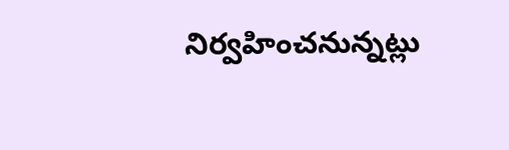నిర్వహించనున్నట్లు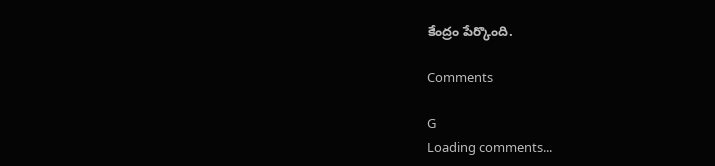కేంద్రం పేర్కొంది.

Comments

G
Loading comments...